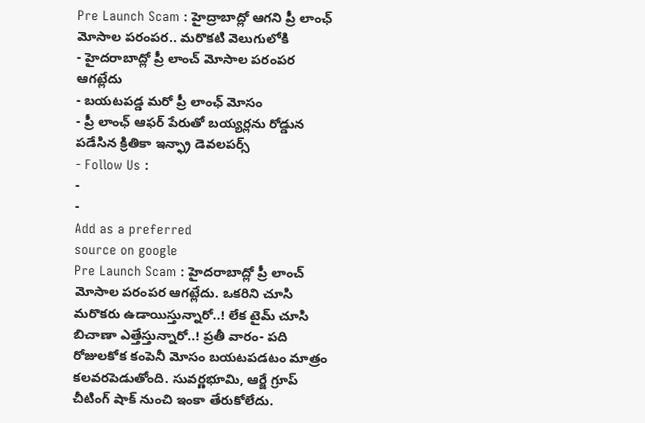Pre Launch Scam : హైద్రాబాద్లో ఆగని ప్రీ లాంఛ్ మోసాల పరంపర.. మరొకటి వెలుగులోకి
- హైదరాబాద్లో ప్రీ లాంచ్ మోసాల పరంపర ఆగట్లేదు
- బయటపడ్డ మరో ప్రీ లాంఛ్ మోసం
- ప్రీ లాంఛ్ ఆఫర్ పేరుతో బయ్యర్లను రోడ్డున పడేసిన క్రితికా ఇన్ఫ్రా డెవలపర్స్
- Follow Us :
-
-
Add as a preferred
source on google
Pre Launch Scam : హైదరాబాద్లో ప్రీ లాంచ్ మోసాల పరంపర ఆగట్లేదు. ఒకరిని చూసి మరొకరు ఉడాయిస్తున్నారో..! లేక టైమ్ చూసి బిచాణా ఎత్తేస్తున్నారో..! ప్రతీ వారం- పది రోజులకోక కంపెనీ మోసం బయటపడటం మాత్రం కలవరపెడుతోంది. సువర్ణభూమి, ఆర్జే గ్రూప్ చీటింగ్ షాక్ నుంచి ఇంకా తేరుకోలేదు.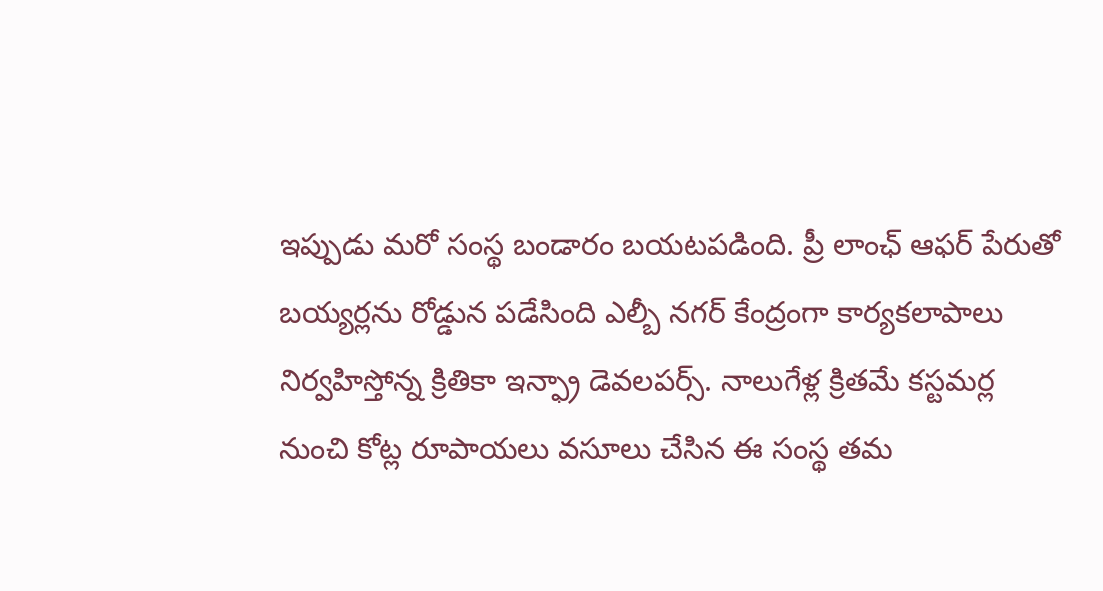ఇప్పుడు మరో సంస్థ బండారం బయటపడింది. ప్రీ లాంఛ్ ఆఫర్ పేరుతో బయ్యర్లను రోడ్డున పడేసింది ఎల్బీ నగర్ కేంద్రంగా కార్యకలాపాలు నిర్వహిస్తోన్న క్రితికా ఇన్ఫ్రా డెవలపర్స్. నాలుగేళ్ల క్రితమే కస్టమర్ల నుంచి కోట్ల రూపాయలు వసూలు చేసిన ఈ సంస్థ తమ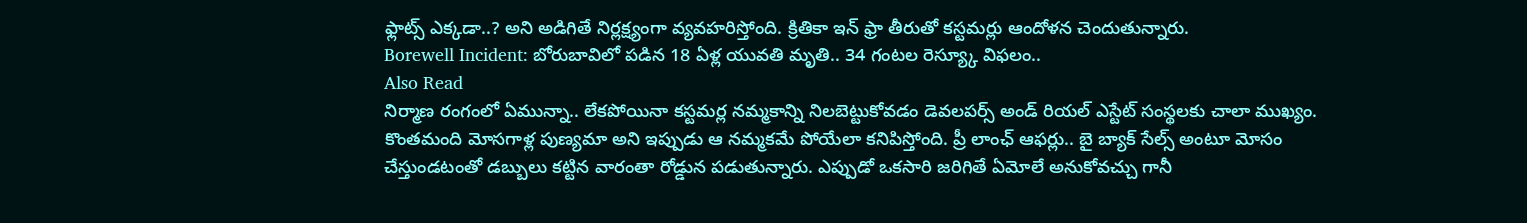ఫ్లాట్స్ ఎక్కడా..? అని అడిగితే నిర్లక్ష్యంగా వ్యవహరిస్తోంది. క్రితికా ఇన్ ఫ్రా తీరుతో కస్టమర్లు ఆందోళన చెందుతున్నారు.
Borewell Incident: బోరుబావిలో పడిన 18 ఏళ్ల యువతి మృతి.. 34 గంటల రెస్య్కూ విఫలం..
Also Read
నిర్మాణ రంగంలో ఏమున్నా.. లేకపోయినా కస్టమర్ల నమ్మకాన్ని నిలబెట్టుకోవడం డెవలపర్స్ అండ్ రియల్ ఎస్టేట్ సంస్థలకు చాలా ముఖ్యం. కొంతమంది మోసగాళ్ల పుణ్యమా అని ఇప్పుడు ఆ నమ్మకమే పోయేలా కనిపిస్తోంది. ప్రీ లాంఛ్ ఆఫర్లు.. బై బ్యాక్ సేల్స్ అంటూ మోసం చేస్తుండటంతో డబ్బులు కట్టిన వారంతా రోడ్డున పడుతున్నారు. ఎప్పుడో ఒకసారి జరిగితే ఏమోలే అనుకోవచ్చు గానీ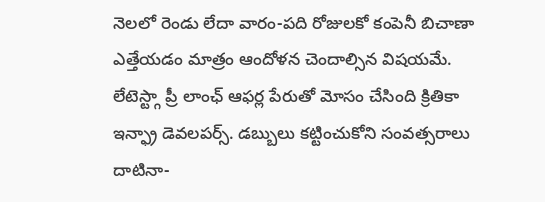నెలలో రెండు లేదా వారం-పది రోజులకో కంపెనీ బిచాణా ఎత్తేయడం మాత్రం ఆందోళన చెందాల్సిన విషయమే. లేటెస్ట్గా ప్రీ లాంఛ్ ఆఫర్ల పేరుతో మోసం చేసింది క్రితికా ఇన్ఫ్రా డెవలపర్స్. డబ్బులు కట్టించుకోని సంవత్సరాలు దాటినా-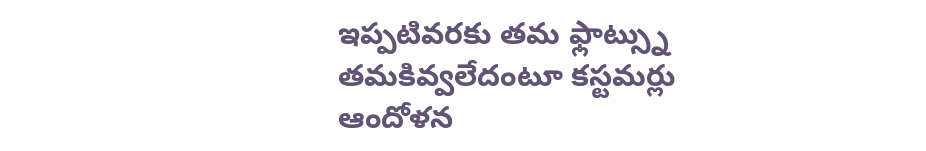ఇప్పటివరకు తమ ఫ్లాట్స్ను తమకివ్వలేదంటూ కస్టమర్లు ఆందోళన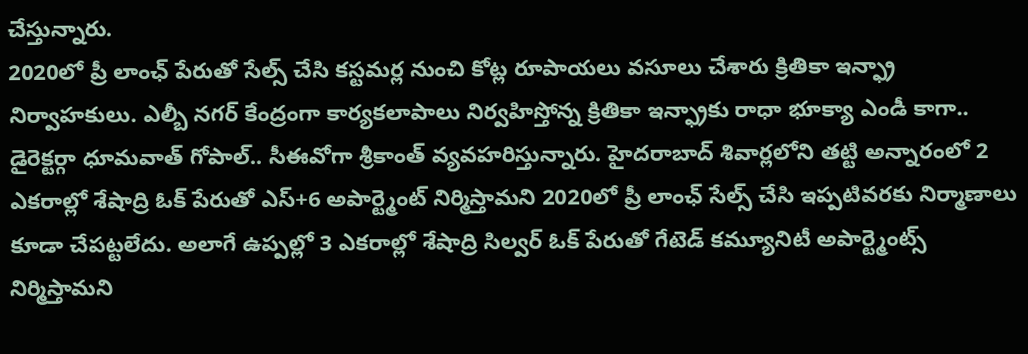చేస్తున్నారు.
2020లో ప్రీ లాంఛ్ పేరుతో సేల్స్ చేసి కస్టమర్ల నుంచి కోట్ల రూపాయలు వసూలు చేశారు క్రితికా ఇన్ఫ్రా నిర్వాహకులు. ఎల్బీ నగర్ కేంద్రంగా కార్యకలాపాలు నిర్వహిస్తోన్న క్రితికా ఇన్ఫ్రాకు రాధా భూక్యా ఎండీ కాగా.. డైరెక్టర్గా ధూమవాత్ గోపాల్.. సీఈవోగా శ్రీకాంత్ వ్యవహరిస్తున్నారు. హైదరాబాద్ శివార్లలోని తట్టి అన్నారంలో 2 ఎకరాల్లో శేషాద్రి ఓక్ పేరుతో ఎస్+6 అపార్ట్మెంట్ నిర్మిస్తామని 2020లో ప్రీ లాంఛ్ సేల్స్ చేసి ఇప్పటివరకు నిర్మాణాలు కూడా చేపట్టలేదు. అలాగే ఉప్పల్లో 3 ఎకరాల్లో శేషాద్రి సిల్వర్ ఓక్ పేరుతో గేటెడ్ కమ్యూనిటీ అపార్ట్మెంట్స్ నిర్మిస్తామని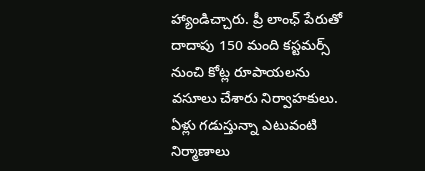హ్యాండిచ్చారు. ప్రీ లాంఛ్ పేరుతో దాదాపు 150 మంది కస్టమర్స్ నుంచి కోట్ల రూపాయలను వసూలు చేశారు నిర్వాహకులు. ఏళ్లు గడుస్తున్నా ఎటువంటి నిర్మాణాలు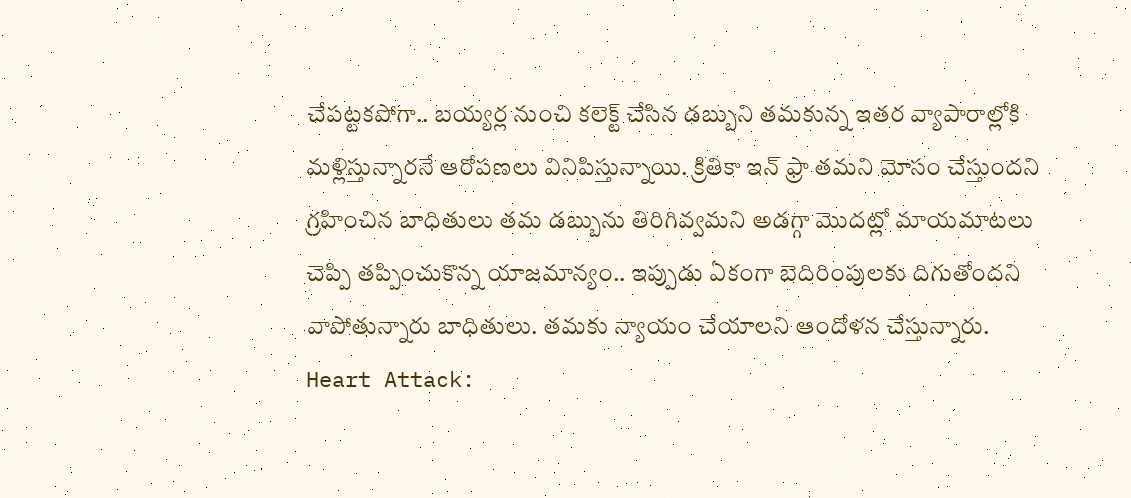చేపట్టకపోగా.. బయ్యర్ల నుంచి కలెక్ట్ చేసిన డబ్బుని తమకున్న ఇతర వ్యాపారాల్లోకి మళ్లిస్తున్నారనే ఆరోపణలు వినిపిస్తున్నాయి. క్రితికా ఇన్ ఫ్రా తమని మోసం చేస్తుందని గ్రహించిన బాధితులు తమ డబ్బును తిరిగివ్వమని అడగ్గా మొదట్లో మాయమాటలు చెప్పి తప్పించుకొన్న యాజమాన్యం.. ఇప్పుడు ఏకంగా బెదిరింపులకు దిగుతోందని వాపోతున్నారు బాధితులు. తమకు న్యాయం చేయాలని ఆందోళన చేస్తున్నారు.
Heart Attack: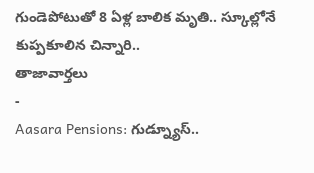గుండెపోటుతో 8 ఏళ్ల బాలిక మృతి.. స్కూల్లోనే కుప్పకూలిన చిన్నారి..
తాజావార్తలు
-
Aasara Pensions: గుడ్న్యూస్..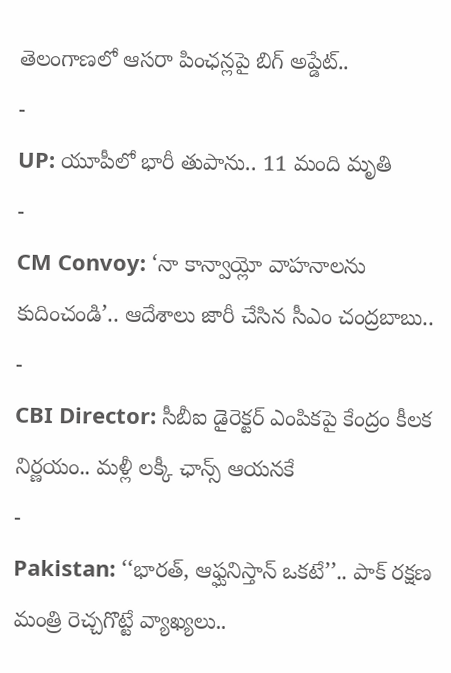తెలంగాణలో ఆసరా పింఛన్లపై బిగ్ అప్డేట్..
-
UP: యూపీలో భారీ తుపాను.. 11 మంది మృతి
-
CM Convoy: ‘నా కాన్వాయ్లో వాహనాలను కుదించండి’.. ఆదేశాలు జారీ చేసిన సీఎం చంద్రబాబు..
-
CBI Director: సీబీఐ డైరెక్టర్ ఎంపికపై కేంద్రం కీలక నిర్ణయం.. మళ్లీ లక్కీ ఛాన్స్ ఆయనకే
-
Pakistan: ‘‘భారత్, ఆఫ్ఘనిస్తాన్ ఒకటే’’.. పాక్ రక్షణ మంత్రి రెచ్చగొట్టే వ్యాఖ్యలు..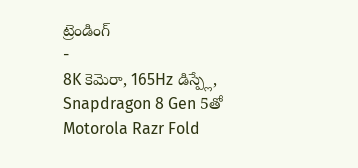ట్రెండింగ్
-
8K కెమెరా, 165Hz డిస్ప్లే, Snapdragon 8 Gen 5తో Motorola Razr Fold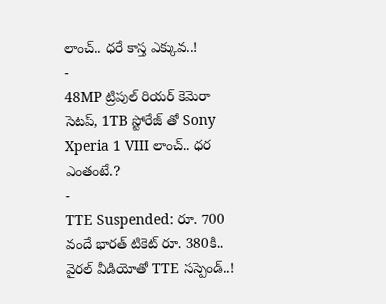లాంచ్.. ధరే కాస్త ఎక్కువ..!
-
48MP ట్రిపుల్ రియర్ కెమెరా సెటప్, 1TB స్టోరేజ్ తో Sony Xperia 1 VIII లాంచ్.. ధర ఎంతంటే.?
-
TTE Suspended: రూ. 700 వందే భారత్ టికెట్ రూ. 380కి.. వైరల్ వీడియోతో TTE సస్పెండ్..!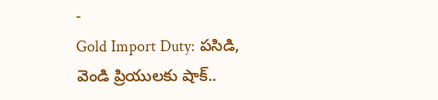-
Gold Import Duty: పసిడి, వెండి ప్రియులకు షాక్..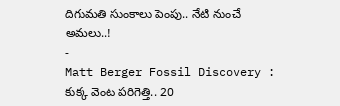దిగుమతి సుంకాలు పెంపు.. నేటి నుంచే అమలు..!
-
Matt Berger Fossil Discovery : కుక్క వెంట పరిగెత్తి.. 20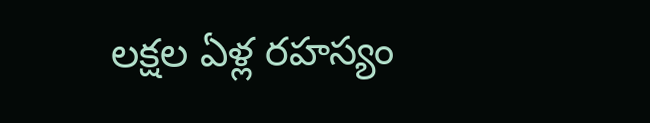లక్షల ఏళ్ల రహస్యం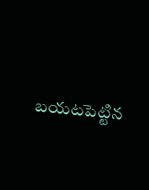బయటపెట్టిన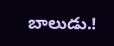బాలుడు.!